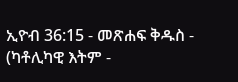ኢዮብ 36:15 - መጽሐፍ ቅዱስ - (ካቶሊካዊ እትም -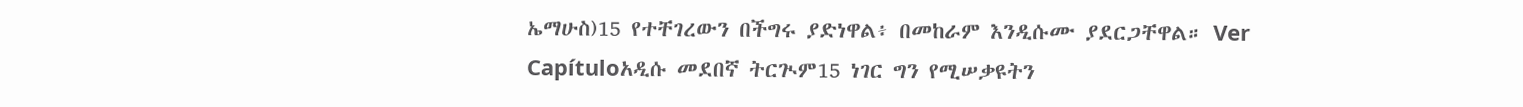ኤማሁስ)15 የተቸገረውን በችግሩ ያድነዋል፥ በመከራም እንዲሱሙ ያደርጋቸዋል። Ver Capítuloአዲሱ መደበኛ ትርጒም15 ነገር ግን የሚሠቃዩትን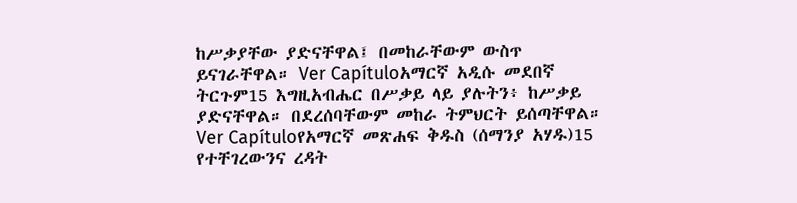ከሥቃያቸው ያድናቸዋል፤ በመከራቸውም ውስጥ ይናገራቸዋል። Ver Capítuloአማርኛ አዲሱ መደበኛ ትርጉም15 እግዚአብሔር በሥቃይ ላይ ያሉትን፥ ከሥቃይ ያድናቸዋል። በደረሰባቸውም መከራ ትምህርት ይሰጣቸዋል። Ver Capítuloየአማርኛ መጽሐፍ ቅዱስ (ሰማንያ አሃዱ)15 የተቸገረውንና ረዳት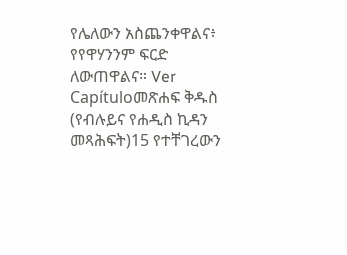የሌለውን አስጨንቀዋልና፥ የየዋሃንንም ፍርድ ለውጠዋልና። Ver Capítuloመጽሐፍ ቅዱስ (የብሉይና የሐዲስ ኪዳን መጻሕፍት)15 የተቸገረውን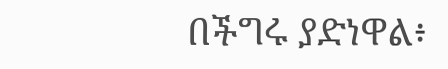በችግሩ ያድነዋል፥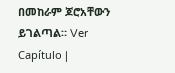በመከራም ጆሮአቸውን ይገልጣል። Ver Capítulo |